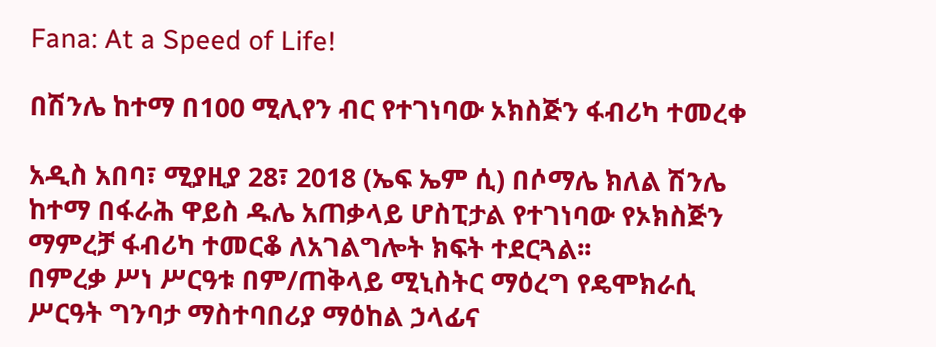Fana: At a Speed of Life!

በሽንሌ ከተማ በ100 ሚሊየን ብር የተገነባው ኦክስጅን ፋብሪካ ተመረቀ

አዲስ አበባ፣ ሚያዚያ 28፣ 2018 (ኤፍ ኤም ሲ) በሶማሌ ክለል ሽንሌ ከተማ በፋራሕ ዋይስ ዱሌ አጠቃላይ ሆስፒታል የተገነባው የኦክስጅን ማምረቻ ፋብሪካ ተመርቆ ለአገልግሎት ክፍት ተደርጓል፡፡
በምረቃ ሥነ ሥርዓቱ በም/ጠቅላይ ሚኒስትር ማዕረግ የዴሞክራሲ ሥርዓት ግንባታ ማስተባበሪያ ማዕከል ኃላፊና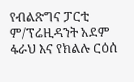የብልጽግና ፓርቲ ም/ፕሬዚዳንት አደም ፋራህ እና የክልሉ ርዕሰ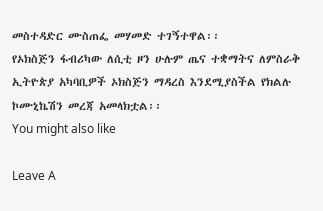መስተዳድር ሙስጠፌ መሃመድ ተገኝተዋል፡፡
የኦክስጅን ፋብሪካው ለሲቲ ዞን ሁሉም ጤና ተቋማትና ለምስራቅ ኢትዮጵያ አካባቢዎች ኦክስጅን ማዳረስ እንደሚያስችል የክልሉ ኮሙኒኬሽን መረጃ አመላክቷል፡፡
You might also like

Leave A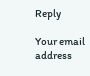Reply

Your email address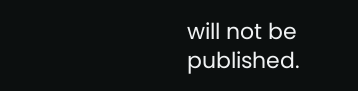will not be published.